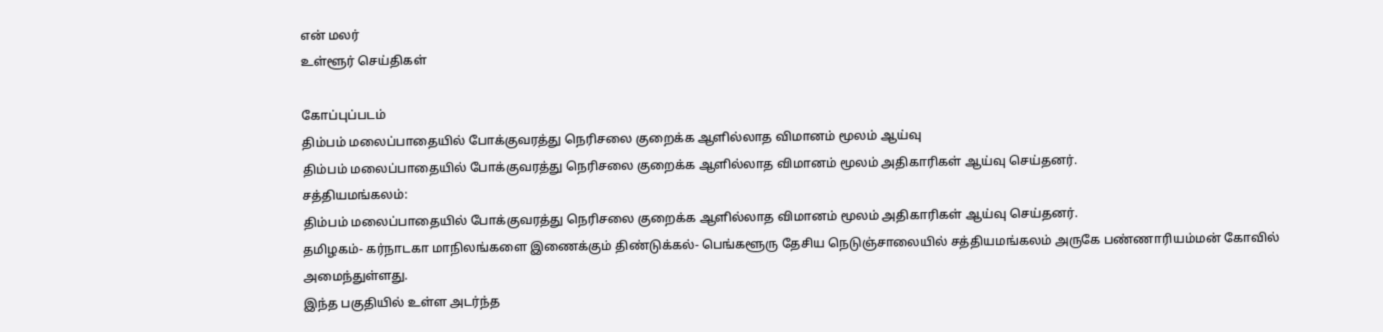என் மலர்
உள்ளூர் செய்திகள்

கோப்புப்படம்
திம்பம் மலைப்பாதையில் போக்குவரத்து நெரிசலை குறைக்க ஆளில்லாத விமானம் மூலம் ஆய்வு
திம்பம் மலைப்பாதையில் போக்குவரத்து நெரிசலை குறைக்க ஆளில்லாத விமானம் மூலம் அதிகாரிகள் ஆய்வு செய்தனர்.
சத்தியமங்கலம்:
திம்பம் மலைப்பாதையில் போக்குவரத்து நெரிசலை குறைக்க ஆளில்லாத விமானம் மூலம் அதிகாரிகள் ஆய்வு செய்தனர்.
தமிழகம்- கர்நாடகா மாநிலங்களை இணைக்கும் திண்டுக்கல்- பெங்களூரு தேசிய நெடுஞ்சாலையில் சத்தியமங்கலம் அருகே பண்ணாரியம்மன் கோவில் அமைந்துள்ளது.
இந்த பகுதியில் உள்ள அடர்ந்த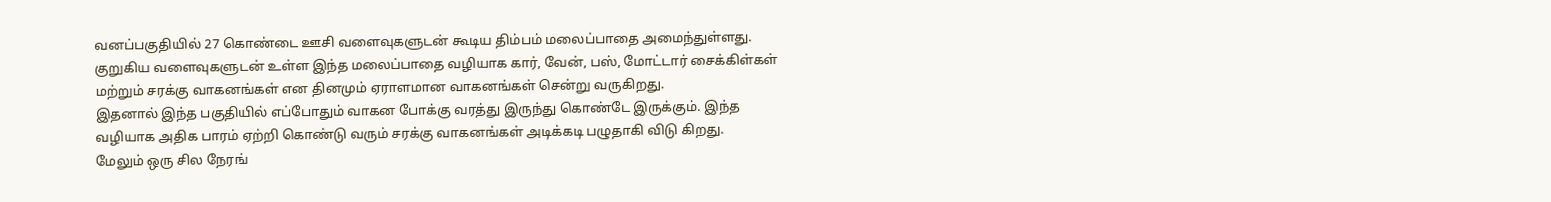வனப்பகுதியில் 27 கொண்டை ஊசி வளைவுகளுடன் கூடிய திம்பம் மலைப்பாதை அமைந்துள்ளது. குறுகிய வளைவுகளுடன் உள்ள இந்த மலைப்பாதை வழியாக கார், வேன், பஸ், மோட்டார் சைக்கிள்கள் மற்றும் சரக்கு வாகனங்கள் என தினமும் ஏராளமான வாகனங்கள் சென்று வருகிறது.
இதனால் இந்த பகுதியில் எப்போதும் வாகன போக்கு வரத்து இருந்து கொண்டே இருக்கும். இந்த வழியாக அதிக பாரம் ஏற்றி கொண்டு வரும் சரக்கு வாகனங்கள் அடிக்கடி பழுதாகி விடு கிறது.
மேலும் ஒரு சில நேரங்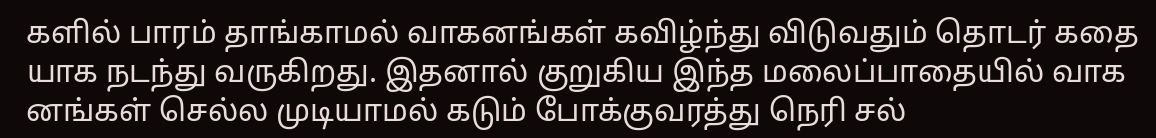களில் பாரம் தாங்காமல் வாகனங்கள் கவிழ்ந்து விடுவதும் தொடர் கதை யாக நடந்து வருகிறது. இதனால் குறுகிய இந்த மலைப்பாதையில் வாக னங்கள் செல்ல முடியாமல் கடும் போக்குவரத்து நெரி சல்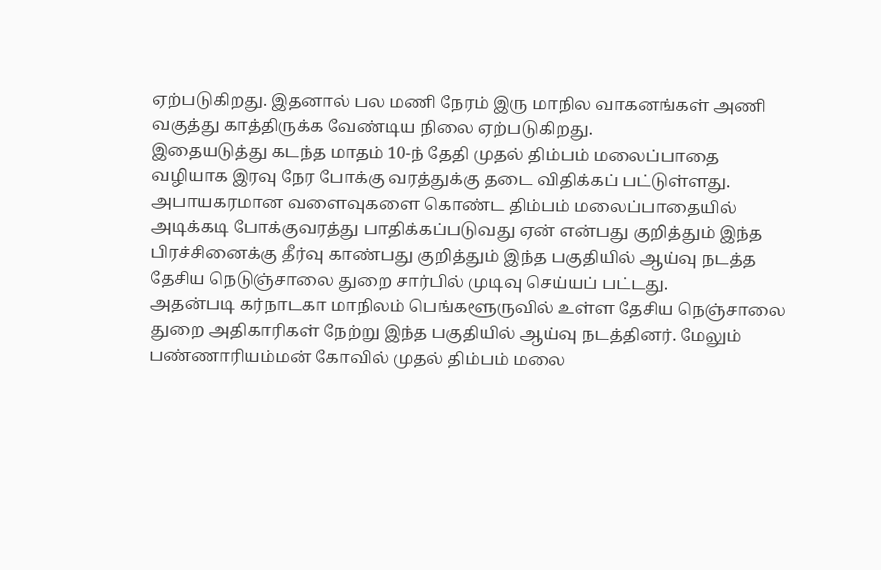ஏற்படுகிறது. இதனால் பல மணி நேரம் இரு மாநில வாகனங்கள் அணி வகுத்து காத்திருக்க வேண்டிய நிலை ஏற்படுகிறது.
இதையடுத்து கடந்த மாதம் 10-ந் தேதி முதல் திம்பம் மலைப்பாதை வழியாக இரவு நேர போக்கு வரத்துக்கு தடை விதிக்கப் பட்டுள்ளது. அபாயகரமான வளைவுகளை கொண்ட திம்பம் மலைப்பாதையில் அடிக்கடி போக்குவரத்து பாதிக்கப்படுவது ஏன் என்பது குறித்தும் இந்த பிரச்சினைக்கு தீர்வு காண்பது குறித்தும் இந்த பகுதியில் ஆய்வு நடத்த தேசிய நெடுஞ்சாலை துறை சார்பில் முடிவு செய்யப் பட்டது.
அதன்படி கர்நாடகா மாநிலம் பெங்களூருவில் உள்ள தேசிய நெஞ்சாலை துறை அதிகாரிகள் நேற்று இந்த பகுதியில் ஆய்வு நடத்தினர். மேலும் பண்ணாரியம்மன் கோவில் முதல் திம்பம் மலை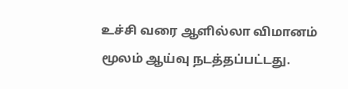உச்சி வரை ஆளில்லா விமானம் மூலம் ஆய்வு நடத்தப்பட்டது.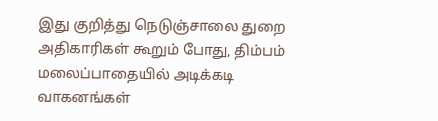இது குறித்து நெடுஞ்சாலை துறை அதிகாரிகள் கூறும் போது, திம்பம் மலைப்பாதையில் அடிக்கடி வாகனங்கள்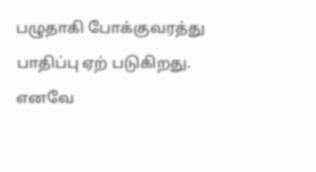பழுதாகி போக்குவரத்து பாதிப்பு ஏற் படுகிறது. எனவே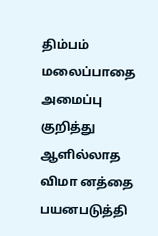திம்பம் மலைப்பாதை அமைப்பு குறித்து ஆளில்லாத விமா னத்தை பயனபடுத்தி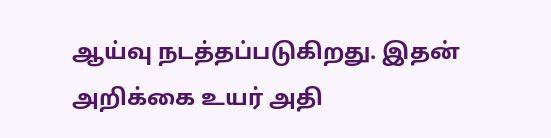ஆய்வு நடத்தப்படுகிறது. இதன் அறிக்கை உயர் அதி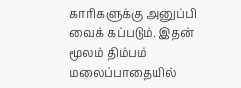காரிகளுக்கு அனுப்பி வைக் கப்படும். இதன் மூலம் திம்பம் மலைப்பாதையில்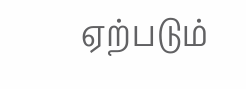ஏற்படும்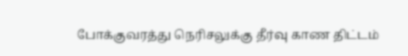போக்குவரத்து நெரிசலுக்கு தீர்வு காண திட்டம்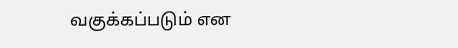வகுக்கப்படும் என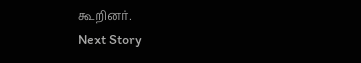கூறினர்.
Next Story